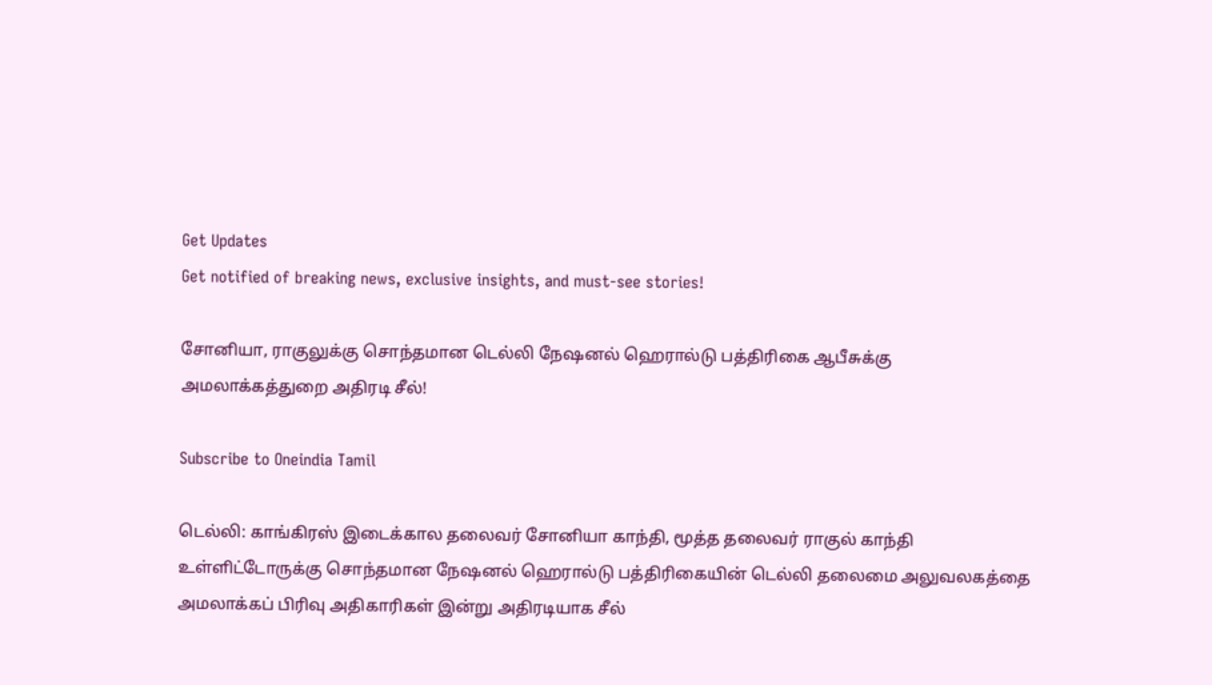Get Updates
Get notified of breaking news, exclusive insights, and must-see stories!

சோனியா, ராகுலுக்கு சொந்தமான டெல்லி நேஷனல் ஹெரால்டு பத்திரிகை ஆபீசுக்கு அமலாக்கத்துறை அதிரடி சீல்!

Subscribe to Oneindia Tamil

டெல்லி: காங்கிரஸ் இடைக்கால தலைவர் சோனியா காந்தி, மூத்த தலைவர் ராகுல் காந்தி உள்ளிட்டோருக்கு சொந்தமான நேஷனல் ஹெரால்டு பத்திரிகையின் டெல்லி தலைமை அலுவலகத்தை அமலாக்கப் பிரிவு அதிகாரிகள் இன்று அதிரடியாக சீல்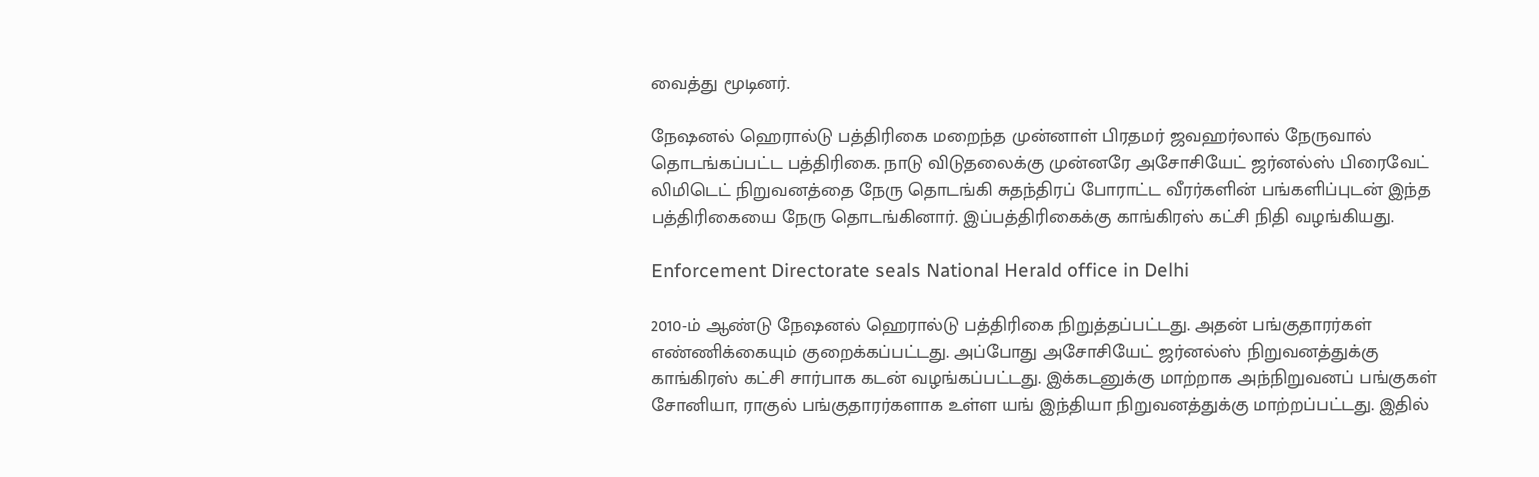வைத்து மூடினர்.

நேஷனல் ஹெரால்டு பத்திரிகை மறைந்த முன்னாள் பிரதமர் ஜவஹர்லால் நேருவால் தொடங்கப்பட்ட பத்திரிகை. நாடு விடுதலைக்கு முன்னரே அசோசியேட் ஜர்னல்ஸ் பிரைவேட் லிமிடெட் நிறுவனத்தை நேரு தொடங்கி சுதந்திரப் போராட்ட வீரர்களின் பங்களிப்புடன் இந்த பத்திரிகையை நேரு தொடங்கினார். இப்பத்திரிகைக்கு காங்கிரஸ் கட்சி நிதி வழங்கியது.

Enforcement Directorate seals National Herald office in Delhi

2010-ம் ஆண்டு நேஷனல் ஹெரால்டு பத்திரிகை நிறுத்தப்பட்டது. அதன் பங்குதாரர்கள் எண்ணிக்கையும் குறைக்கப்பட்டது. அப்போது அசோசியேட் ஜர்னல்ஸ் நிறுவனத்துக்கு காங்கிரஸ் கட்சி சார்பாக கடன் வழங்கப்பட்டது. இக்கடனுக்கு மாற்றாக அந்நிறுவனப் பங்குகள் சோனியா, ராகுல் பங்குதாரர்களாக உள்ள யங் இந்தியா நிறுவனத்துக்கு மாற்றப்பட்டது. இதில்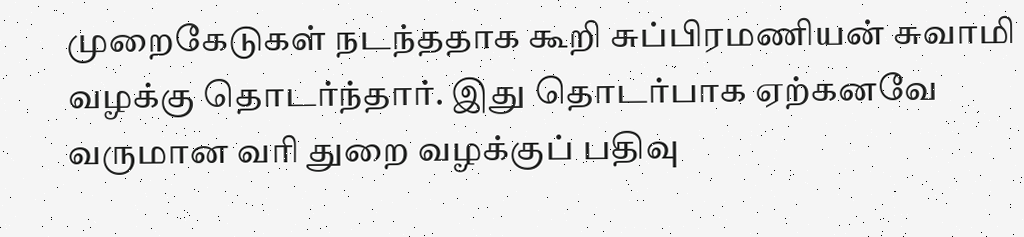முறைகேடுகள் நடந்ததாக கூறி சுப்பிரமணியன் சுவாமி வழக்கு தொடர்ந்தார். இது தொடர்பாக ஏற்கனவே வருமான வரி துறை வழக்குப் பதிவு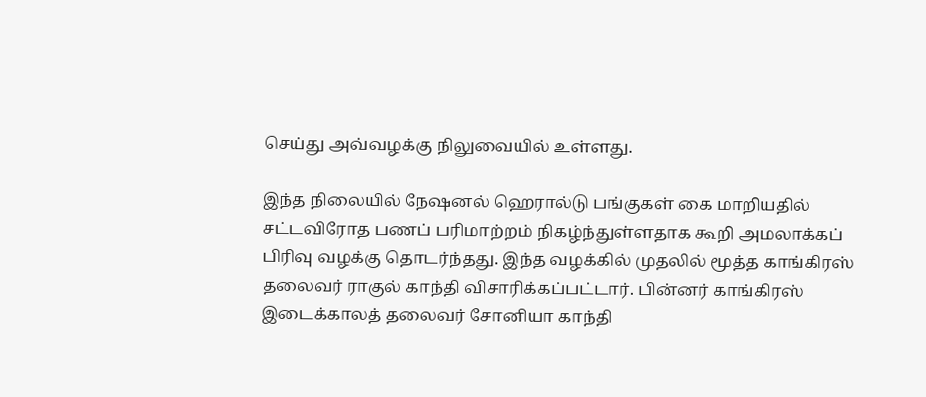செய்து அவ்வழக்கு நிலுவையில் உள்ளது.

இந்த நிலையில் நேஷனல் ஹெரால்டு பங்குகள் கை மாறியதில் சட்டவிரோத பணப் பரிமாற்றம் நிகழ்ந்துள்ளதாக கூறி அமலாக்கப் பிரிவு வழக்கு தொடர்ந்தது. இந்த வழக்கில் முதலில் மூத்த காங்கிரஸ் தலைவர் ராகுல் காந்தி விசாரிக்கப்பட்டார். பின்னர் காங்கிரஸ் இடைக்காலத் தலைவர் சோனியா காந்தி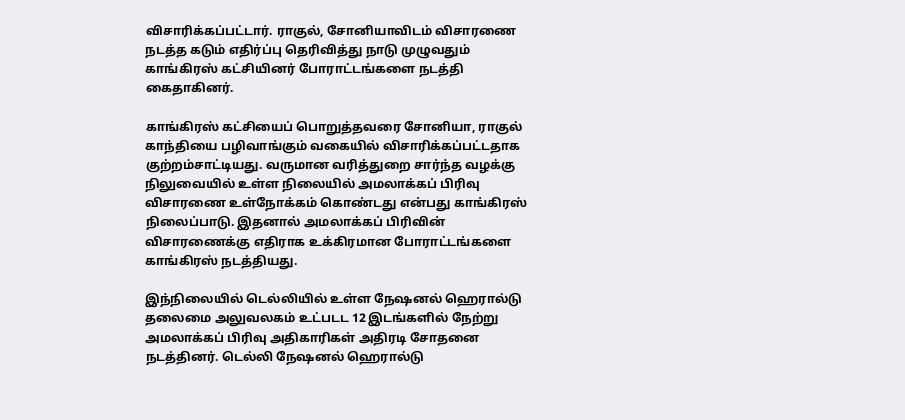விசாரிக்கப்பட்டார். ராகுல், சோனியாவிடம் விசாரணை நடத்த கடும் எதிர்ப்பு தெரிவித்து நாடு முழுவதும் காங்கிரஸ் கட்சியினர் போராட்டங்களை நடத்தி கைதாகினர்.

காங்கிரஸ் கட்சியைப் பொறுத்தவரை சோனியா, ராகுல் காந்தியை பழிவாங்கும் வகையில் விசாரிக்கப்பட்டதாக குற்றம்சாட்டியது. வருமான வரித்துறை சார்ந்த வழக்கு நிலுவையில் உள்ள நிலையில் அமலாக்கப் பிரிவு விசாரணை உள்நோக்கம் கொண்டது என்பது காங்கிரஸ் நிலைப்பாடு. இதனால் அமலாக்கப் பிரிவின் விசாரணைக்கு எதிராக உக்கிரமான போராட்டங்களை காங்கிரஸ் நடத்தியது.

இந்நிலையில் டெல்லியில் உள்ள நேஷனல் ஹெரால்டு தலைமை அலுவலகம் உட்படட 12 இடங்களில் நேற்று அமலாக்கப் பிரிவு அதிகாரிகள் அதிரடி சோதனை நடத்தினர். டெல்லி நேஷனல் ஹெரால்டு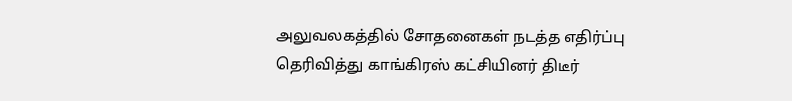அலுவலகத்தில் சோதனைகள் நடத்த எதிர்ப்பு தெரிவித்து காங்கிரஸ் கட்சியினர் திடீர்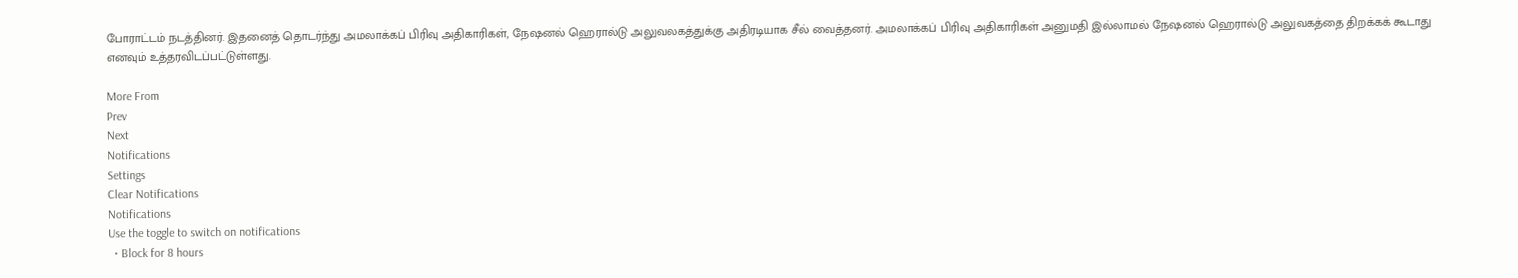போராட்டம் நடத்தினர். இதனைத் தொடர்ந்து அமலாக்கப் பிரிவு அதிகாரிகள், நேஷனல் ஹெரால்டு அலுவலகத்துக்கு அதிரடியாக சீல் வைத்தனர். அமலாக்கப் பிரிவு அதிகாரிகள் அனுமதி இல்லாமல் நேஷனல் ஹெரால்டு அலுவகத்தை திறக்கக் கூடாது எனவும் உத்தரவிடப்பட்டுள்ளது.

More From
Prev
Next
Notifications
Settings
Clear Notifications
Notifications
Use the toggle to switch on notifications
  • Block for 8 hours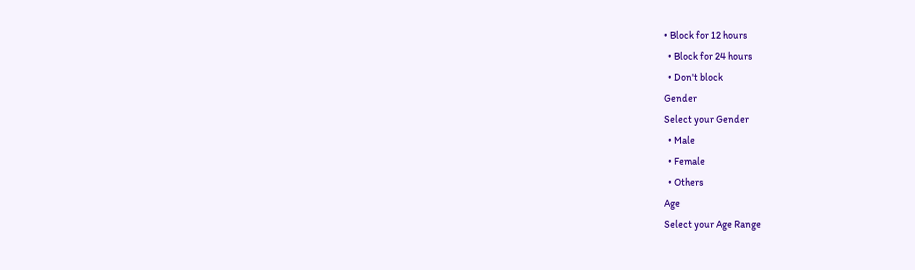• Block for 12 hours
  • Block for 24 hours
  • Don't block
Gender
Select your Gender
  • Male
  • Female
  • Others
Age
Select your Age Range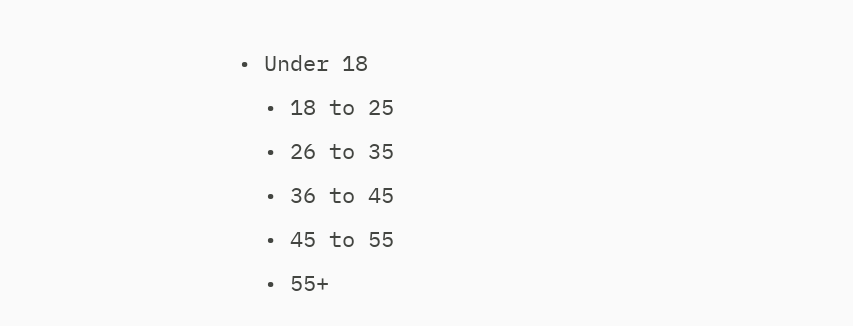• Under 18
  • 18 to 25
  • 26 to 35
  • 36 to 45
  • 45 to 55
  • 55+